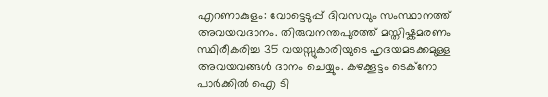എറണാകുളം: വോട്ടെടുപ്പ് ദിവസവും സംസ്ഥാനത്ത് അവയവദാനം. തിരുവനന്തപുരത്ത് മസ്തിഷ്കമരണം സ്ഥിരീകരിച്ച 35 വയസ്സുകാരിയുടെ ഹൃദയമടക്കമുള്ള അവയവങ്ങൾ ദാനം ചെയ്യും. കഴക്കൂട്ടം ടെക്നോ പാർക്കിൽ ഐ ടി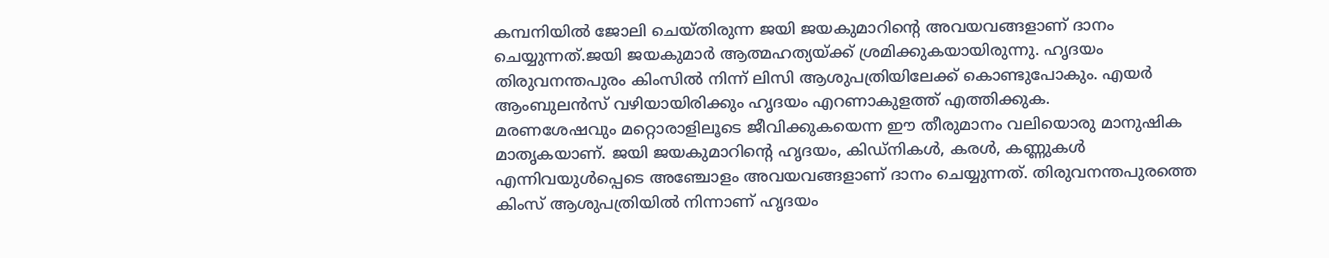കമ്പനിയിൽ ജോലി ചെയ്തിരുന്ന ജയി ജയകുമാറിന്റെ അവയവങ്ങളാണ് ദാനം ചെയ്യുന്നത്.ജയി ജയകുമാർ ആത്മഹത്യയ്ക്ക് ശ്രമിക്കുകയായിരുന്നു. ഹൃദയം തിരുവനന്തപുരം കിംസിൽ നിന്ന് ലിസി ആശുപത്രിയിലേക്ക് കൊണ്ടുപോകും. എയർ ആംബുലൻസ് വഴിയായിരിക്കും ഹൃദയം എറണാകുളത്ത് എത്തിക്കുക.
മരണശേഷവും മറ്റൊരാളിലൂടെ ജീവിക്കുകയെന്ന ഈ തീരുമാനം വലിയൊരു മാനുഷിക മാതൃകയാണ്. ജയി ജയകുമാറിന്റെ ഹൃദയം, കിഡ്നികൾ, കരൾ, കണ്ണുകൾ എന്നിവയുൾപ്പെടെ അഞ്ചോളം അവയവങ്ങളാണ് ദാനം ചെയ്യുന്നത്. തിരുവനന്തപുരത്തെ കിംസ് ആശുപത്രിയിൽ നിന്നാണ് ഹൃദയം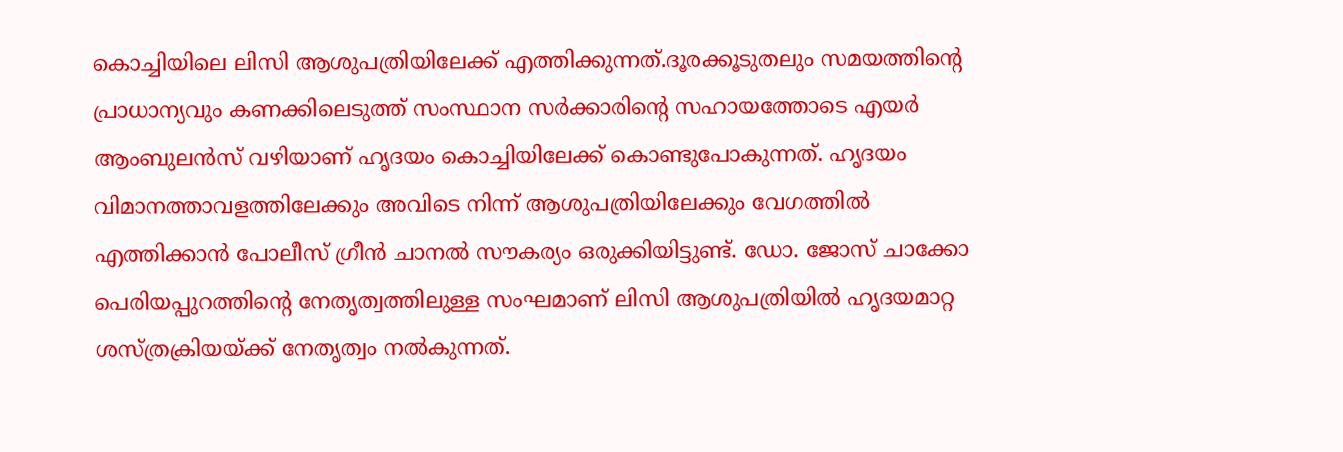കൊച്ചിയിലെ ലിസി ആശുപത്രിയിലേക്ക് എത്തിക്കുന്നത്.ദൂരക്കൂടുതലും സമയത്തിന്റെ പ്രാധാന്യവും കണക്കിലെടുത്ത് സംസ്ഥാന സർക്കാരിന്റെ സഹായത്തോടെ എയർ ആംബുലൻസ് വഴിയാണ് ഹൃദയം കൊച്ചിയിലേക്ക് കൊണ്ടുപോകുന്നത്. ഹൃദയം വിമാനത്താവളത്തിലേക്കും അവിടെ നിന്ന് ആശുപത്രിയിലേക്കും വേഗത്തിൽ എത്തിക്കാൻ പോലീസ് ഗ്രീൻ ചാനൽ സൗകര്യം ഒരുക്കിയിട്ടുണ്ട്. ഡോ. ജോസ് ചാക്കോ പെരിയപ്പുറത്തിന്റെ നേതൃത്വത്തിലുള്ള സംഘമാണ് ലിസി ആശുപത്രിയിൽ ഹൃദയമാറ്റ ശസ്ത്രക്രിയയ്ക്ക് നേതൃത്വം നൽകുന്നത്.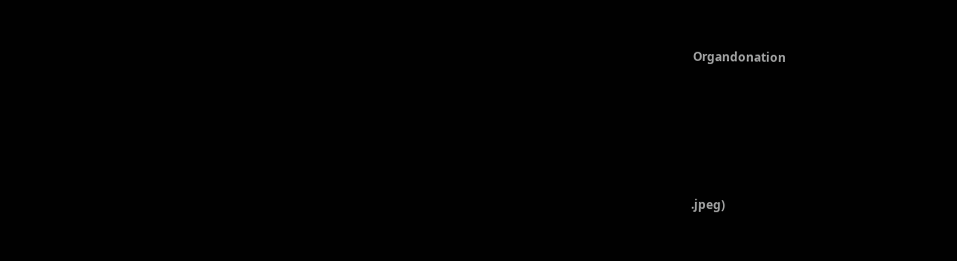Organdonation







.jpeg)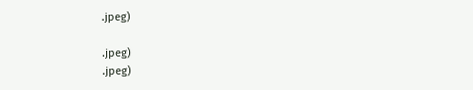.jpeg)

.jpeg)
.jpeg)